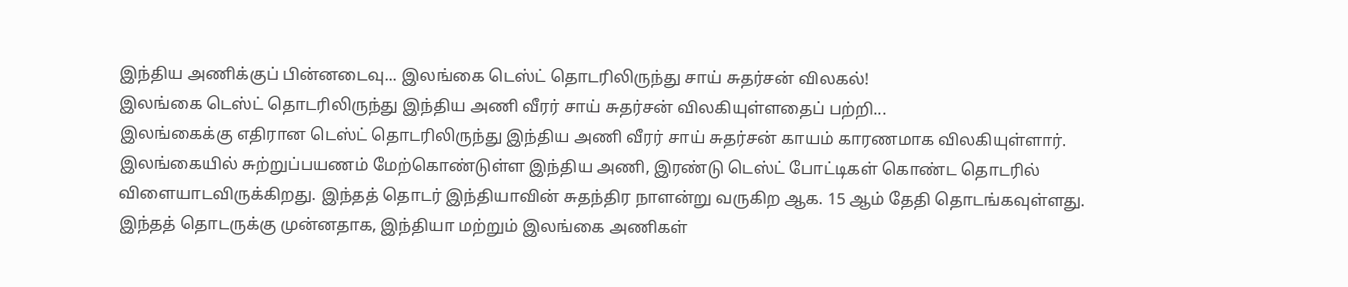இந்திய அணிக்குப் பின்னடைவு... இலங்கை டெஸ்ட் தொடரிலிருந்து சாய் சுதர்சன் விலகல்!
இலங்கை டெஸ்ட் தொடரிலிருந்து இந்திய அணி வீரர் சாய் சுதர்சன் விலகியுள்ளதைப் பற்றி...
இலங்கைக்கு எதிரான டெஸ்ட் தொடரிலிருந்து இந்திய அணி வீரர் சாய் சுதர்சன் காயம் காரணமாக விலகியுள்ளார்.
இலங்கையில் சுற்றுப்பயணம் மேற்கொண்டுள்ள இந்திய அணி, இரண்டு டெஸ்ட் போட்டிகள் கொண்ட தொடரில் விளையாடவிருக்கிறது. இந்தத் தொடர் இந்தியாவின் சுதந்திர நாளன்று வருகிற ஆக. 15 ஆம் தேதி தொடங்கவுள்ளது.
இந்தத் தொடருக்கு முன்னதாக, இந்தியா மற்றும் இலங்கை அணிகள்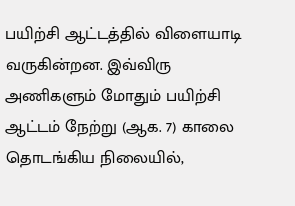பயிற்சி ஆட்டத்தில் விளையாடி வருகின்றன. இவ்விரு அணிகளும் மோதும் பயிற்சி ஆட்டம் நேற்று (ஆக. 7) காலை தொடங்கிய நிலையில்,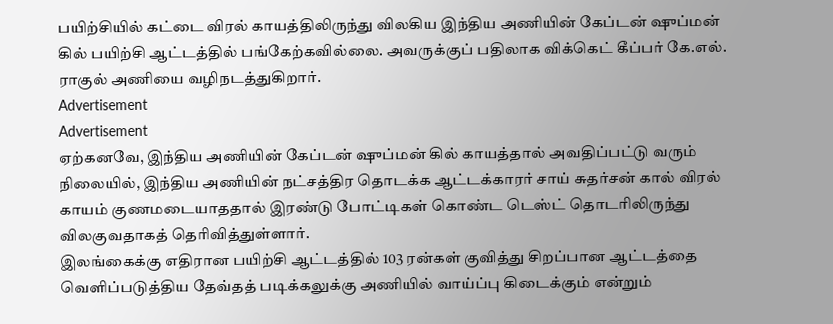பயிற்சியில் கட்டை விரல் காயத்திலிருந்து விலகிய இந்திய அணியின் கேப்டன் ஷுப்மன் கில் பயிற்சி ஆட்டத்தில் பங்கேற்கவில்லை. அவருக்குப் பதிலாக விக்கெட் கீப்பர் கே.எல். ராகுல் அணியை வழிநடத்துகிறார்.
Advertisement
Advertisement
ஏற்கனவே, இந்திய அணியின் கேப்டன் ஷுப்மன் கில் காயத்தால் அவதிப்பட்டு வரும் நிலையில், இந்திய அணியின் நட்சத்திர தொடக்க ஆட்டக்காரர் சாய் சுதர்சன் கால் விரல் காயம் குணமடையாததால் இரண்டு போட்டிகள் கொண்ட டெஸ்ட் தொடரிலிருந்து விலகுவதாகத் தெரிவித்துள்ளார்.
இலங்கைக்கு எதிரான பயிற்சி ஆட்டத்தில் 103 ரன்கள் குவித்து சிறப்பான ஆட்டத்தை வெளிப்படுத்திய தேவ்தத் படிக்கலுக்கு அணியில் வாய்ப்பு கிடைக்கும் என்றும்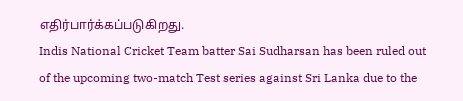எதிர்பார்க்கப்படுகிறது.
Indis National Cricket Team batter Sai Sudharsan has been ruled out of the upcoming two-match Test series against Sri Lanka due to the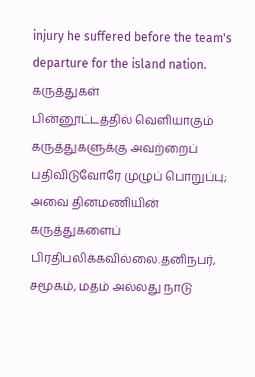injury he suffered before the team's departure for the island nation.
கருத்துகள்
பின்னூட்டத்தில் வெளியாகும் கருத்துகளுக்கு அவற்றைப் பதிவிடுவோரே முழுப் பொறுப்பு; அவை தினமணியின் கருத்துகளைப் பிரதிபலிக்கவில்லை.தனிநபர், சமூகம், மதம் அல்லது நாடு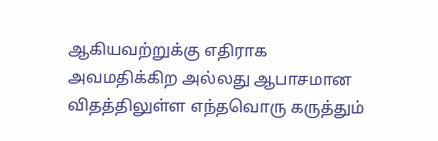ஆகியவற்றுக்கு எதிராக அவமதிக்கிற அல்லது ஆபாசமான விதத்திலுள்ள எந்தவொரு கருத்தும்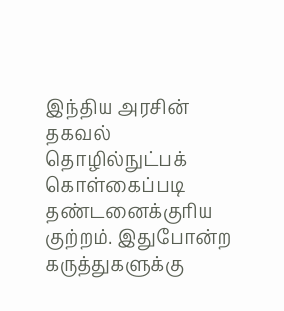இந்திய அரசின் தகவல் தொழில்நுட்பக் கொள்கைப்படி தண்டனைக்குரிய குற்றம். இதுபோன்ற கருத்துகளுக்கு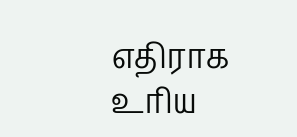எதிராக உரிய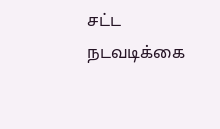சட்ட நடவடிக்கை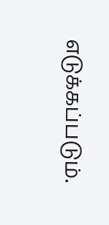எடுக்கப்படும்.